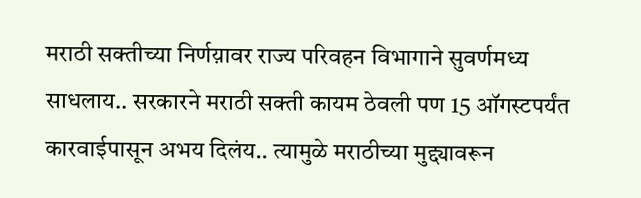मराठी सक्तीच्या निर्णय़ावर राज्य परिवहन विभागाने सुवर्णमध्य साधलाय.. सरकारने मराठी सक्ती कायम ठेवली पण 15 ऑगस्टपर्यंत कारवाईपासून अभय दिलंय.. त्यामुळे मराठीच्या मुद्द्यावरून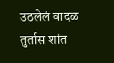उठलेलं वादळ तुर्तास शांत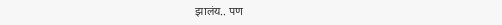झालंय.. पण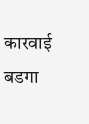कारवाई बडगा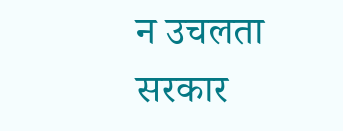न उचलता सरकार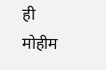ही मोहीम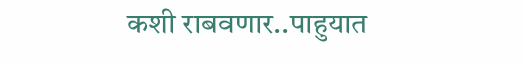कशी राबवणार..पाहुयात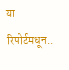या रिपोर्टमधून..